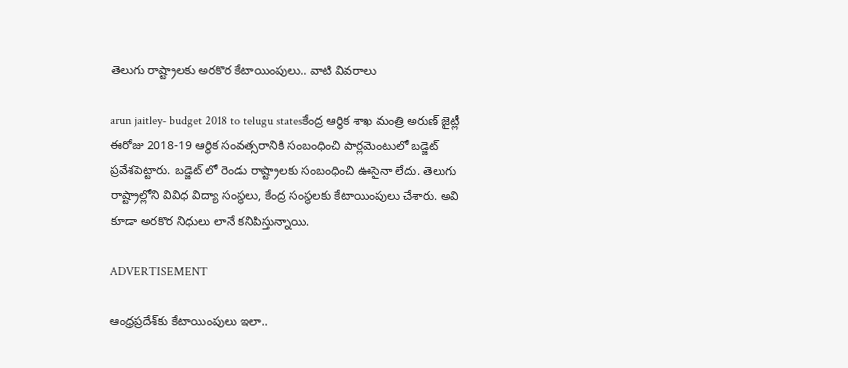తెలుగు రాష్ట్రాలకు అరకొర కేటాయింపులు.. వాటి వివరాలు

arun jaitley- budget 2018 to telugu statesకేంద్ర ఆర్థిక శాఖ మంత్రి అరుణ్‌ జైట్లీ ఈరోజు 2018-19 ఆర్థిక సంవత్సరానికి సంబంధించి పార్లమెంటులో బడ్జెట్ ప్రవేశపెట్టారు. బడ్జెట్ లో రెండు రాష్ట్రాలకు సంబంధించి ఊసైనా లేదు. తెలుగు రాష్ట్రాల్లోని వివిధ విద్యా సంస్థలు, కేంద్ర సంస్థలకు కేటాయింపులు చేశారు. అవి కూడా అరకొర నిధులు లానే కనిపిస్తున్నాయి.

ADVERTISEMENT

ఆంధ్రప్రదేశ్‌కు కేటాయింపులు ఇలా..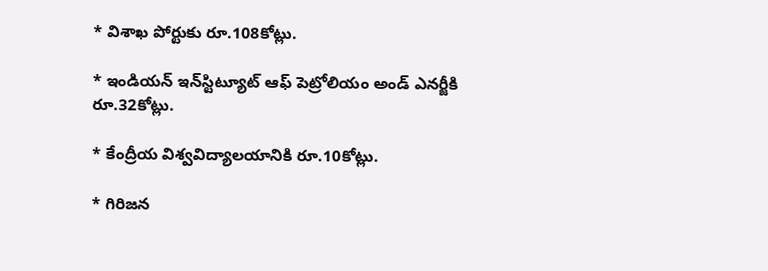* విశాఖ పోర్టుకు రూ.108కోట్లు.

* ఇండియన్‌ ఇన్‌స్టిట్యూట్‌ ఆఫ్‌ పెట్రోలియం అండ్‌ ఎనర్జీకి రూ.32కోట్లు.

* కేంద్రీయ విశ్వవిద్యాలయానికి రూ.10కోట్లు.

* గిరిజన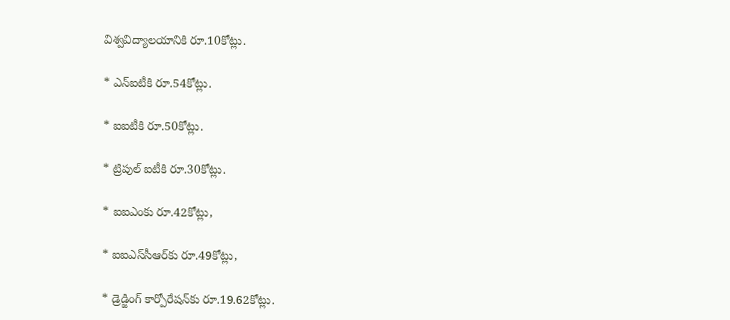విశ్వవిద్యాలయానికి రూ.10కోట్లు.

* ఎన్‌ఐటీకి రూ.54కోట్లు.

* ఐఐటీకి రూ.50కోట్లు.

* ట్రిపుల్‌ ఐటీకి రూ.30కోట్లు.

* ఐఐఎంకు రూ.42కోట్లు,

* ఐఐఎస్‌సీఆర్‌కు రూ.49కోట్లు,

* డ్రెడ్జింగ్‌ కార్పోరేషన్‌కు రూ.19.62కోట్లు.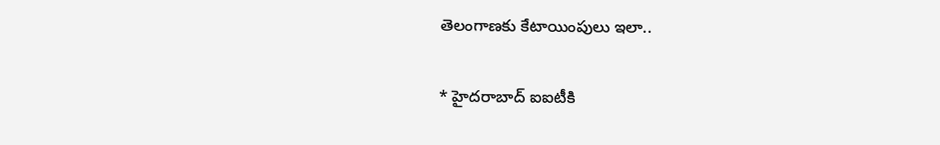తెలంగాణకు కేటాయింపులు ఇలా..

* హైదరాబాద్‌ ఐఐటీకి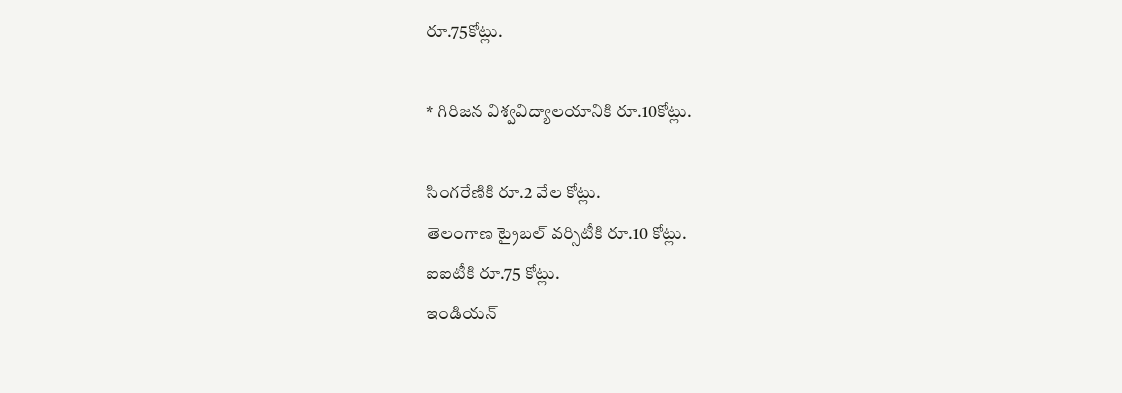రూ.75కోట్లు.

* గిరిజన విశ్వవిద్యాలయానికి రూ.10కోట్లు.

సింగరేణికి రూ.2 వేల కోట్లు.
తెలంగాణ ట్రైబల్‌ వర్సిటీకి రూ.10 కోట్లు.
ఐఐటీకి రూ.75 కోట్లు.
ఇండియన్‌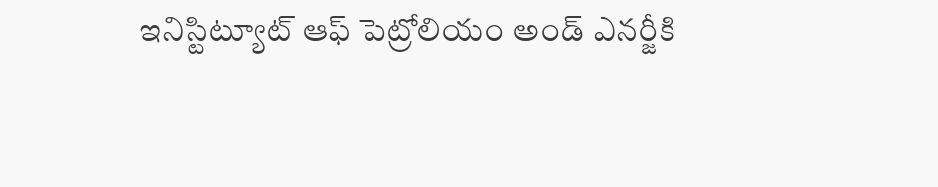ఇనిస్టిట్యూట్‌ ఆఫ్‌ పెట్రోలియం అండ్‌ ఎనర్జీకి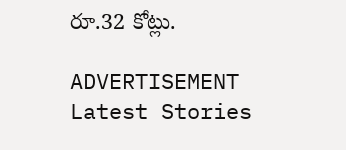రూ.32 కోట్లు.

ADVERTISEMENT
Latest Stories